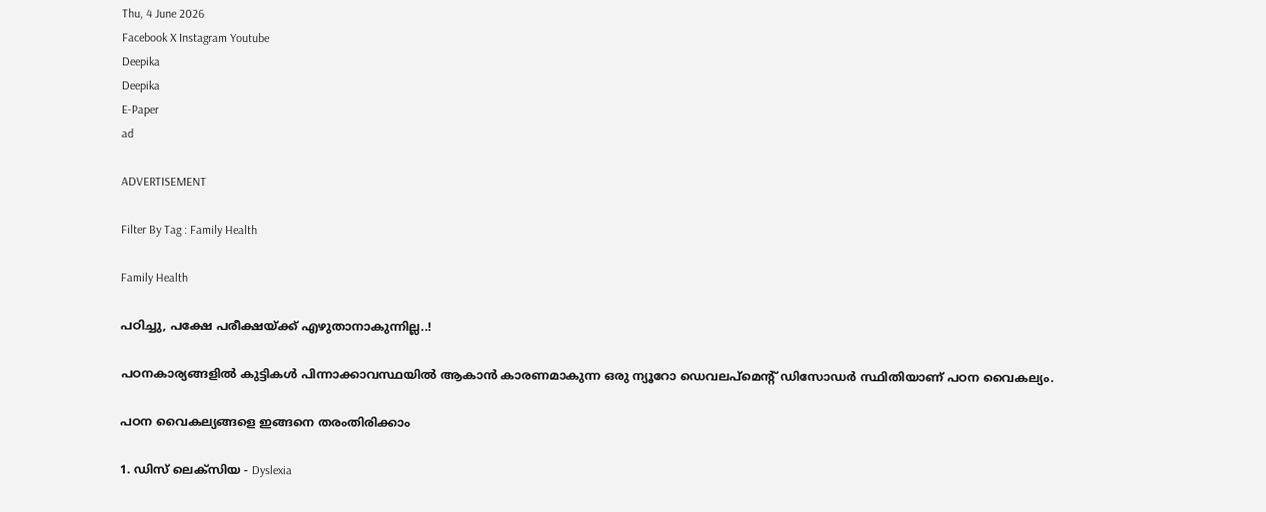Thu, 4 June 2026
Facebook X Instagram Youtube
Deepika
Deepika
E-Paper
ad

ADVERTISEMENT

Filter By Tag : Family Health

Family Health

പഠിച്ചു, പക്ഷേ പരീക്ഷയ്ക്ക് എഴുതാനാകുന്നില്ല..!

പഠനകാര്യങ്ങളിൽ കുട്ടികൾ പിന്നാക്കാവസ്ഥയിൽ ആകാൻ കാരണമാകുന്ന ഒരു ന്യൂറോ ഡെവലപ്മെന്‍റ് ഡിസോഡർ സ്ഥിതിയാണ് പഠന വൈകല്യം.

പഠന വൈകല്യങ്ങളെ ഇങ്ങനെ തരംതിരിക്കാം

1. ഡിസ് ലെക്സിയ - Dyslexia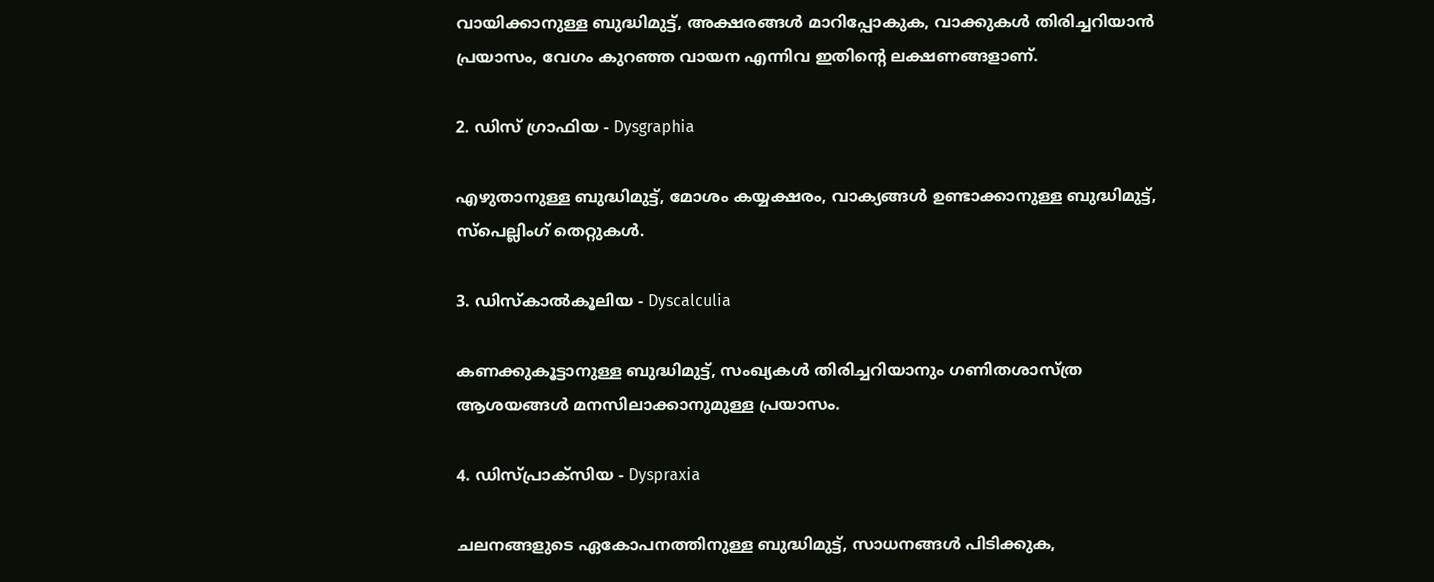വായിക്കാനുള്ള ബുദ്ധിമുട്ട്, അക്ഷരങ്ങൾ മാറിപ്പോകുക, വാക്കുകൾ തിരിച്ചറിയാൻ പ്രയാസം, വേഗം കുറഞ്ഞ വായന എന്നിവ ഇതിന്‍റെ ലക്ഷണങ്ങളാണ്.

2. ഡിസ് ഗ്രാഫിയ - Dysgraphia

എഴുതാനുള്ള ബുദ്ധിമുട്ട്, മോശം കയ്യക്ഷരം, വാക്യങ്ങൾ ഉണ്ടാക്കാനുള്ള ബുദ്ധിമുട്ട്, സ്പെല്ലിംഗ് തെറ്റുകൾ.

3. ഡിസ്കാൽകൂലിയ - Dyscalculia

കണക്കുകൂട്ടാനുള്ള ബുദ്ധിമുട്ട്, സംഖ്യകൾ തിരിച്ചറിയാനും ഗണിതശാസ്ത്ര ആശയങ്ങൾ മനസിലാക്കാനുമുള്ള പ്രയാസം.

4. ഡിസ്പ്രാക്സിയ - Dyspraxia

ചലനങ്ങളുടെ ഏകോപനത്തിനുള്ള ബുദ്ധിമുട്ട്, സാധനങ്ങൾ പിടിക്കുക,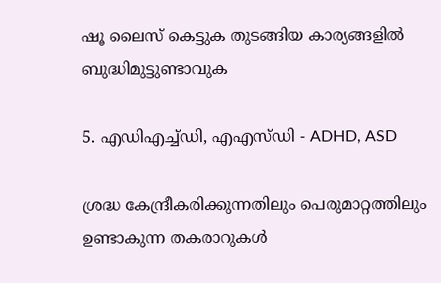ഷൂ ലൈസ് കെട്ടുക തുടങ്ങിയ കാര്യങ്ങളിൽ ബുദ്ധിമുട്ടുണ്ടാവുക

5. എഡിഎച്ച്ഡി, എഎസ്ഡി - ADHD, ASD

ശ്രദ്ധ കേന്ദ്രീകരിക്കുന്നതിലും പെരുമാറ്റത്തിലും ഉണ്ടാകുന്ന തകരാറുകൾ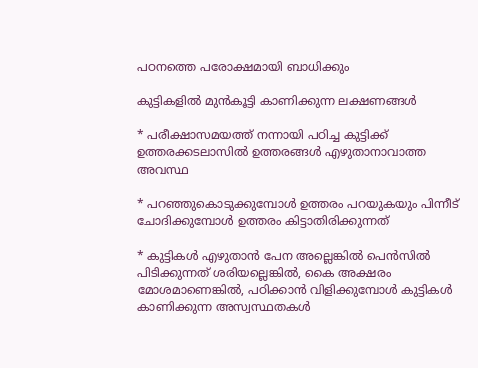പഠനത്തെ പരോക്ഷമായി ബാധിക്കും

കുട്ടികളിൽ മുൻകൂട്ടി കാണിക്കുന്ന ലക്ഷണങ്ങൾ

* പരീക്ഷാസമയത്ത് നന്നായി പഠിച്ച കുട്ടിക്ക് ഉത്തരക്കടലാസിൽ ഉത്തരങ്ങൾ എഴുതാനാവാത്ത അവസ്ഥ

* പറഞ്ഞുകൊടുക്കുമ്പോൾ ഉത്തരം പറയുകയും പിന്നീട് ചോദിക്കുമ്പോൾ ഉത്തരം കിട്ടാതിരിക്കുന്നത്

* കുട്ടികൾ എഴുതാൻ പേന അല്ലെങ്കിൽ പെൻസിൽ പിടിക്കുന്നത് ശരിയല്ലെങ്കിൽ, കൈ അക്ഷരം മോശമാണെങ്കിൽ, പഠിക്കാൻ വിളിക്കുമ്പോൾ കുട്ടികൾ കാണിക്കുന്ന അസ്വസ്ഥതകൾ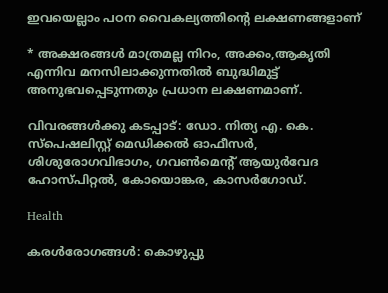ഇവയെല്ലാം പഠന വൈകല്യത്തിന്‍റെ ലക്ഷണങ്ങളാണ്

* അക്ഷരങ്ങൾ മാത്രമല്ല നിറം, അക്കം,ആകൃതി എന്നിവ മനസിലാക്കുന്നതിൽ ബുദ്ധിമുട്ട് അനുഭവപ്പെടുന്നതും പ്രധാന ലക്ഷണമാണ്.

വിവരങ്ങൾക്കു കടപ്പാട്: ഡോ. നിത്യ എ. കെ.
സ്പെഷലിസ്റ്റ് മെഡിക്കൽ ഓഫീസർ, ശിശുരോഗവിഭാഗം, ഗവൺമെന്‍റ് ആയുർവേദ ഹോസ്പിറ്റൽ, കോയൊങ്കര, കാസർഗോഡ്.

Health

കരൾരോഗങ്ങൾ: കൊഴുപ്പു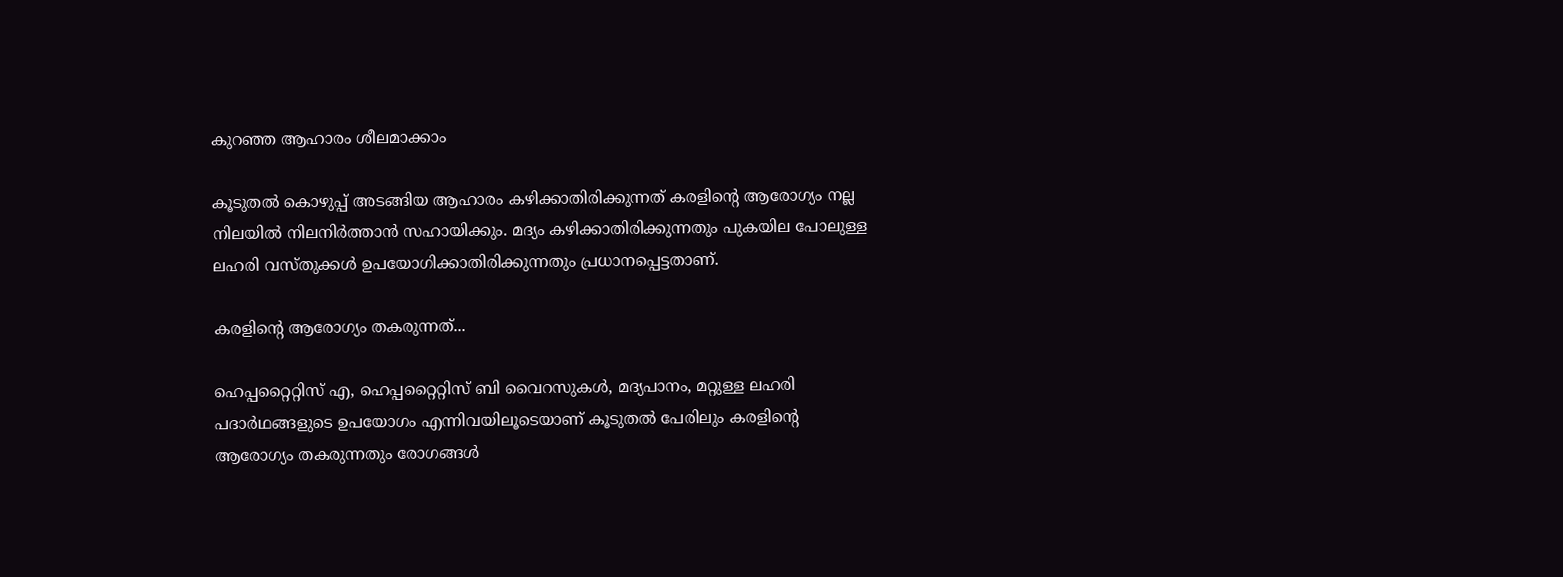കുറഞ്ഞ ആഹാരം ശീലമാക്കാം

കൂടുതൽ കൊഴുപ്പ് അടങ്ങിയ ആഹാരം കഴിക്കാതിരിക്കുന്നത് കരളിന്‍റെ ആരോഗ്യം നല്ല നിലയിൽ നിലനിർത്താൻ സഹായിക്കും. മദ്യം കഴിക്കാതിരിക്കുന്നതും പുകയില പോലുള്ള ലഹരി വസ്തുക്കൾ ഉപയോഗിക്കാതിരിക്കുന്നതും പ്രധാനപ്പെട്ടതാണ്.

കരളിന്‍റെ ആരോഗ്യം തകരുന്നത്...

ഹെപ്പറ്റൈറ്റിസ് എ, ഹെപ്പറ്റൈറ്റിസ് ബി വൈറസുകൾ, മദ്യപാനം, മറ്റുള്ള ലഹരി പദാർഥങ്ങളുടെ ഉപയോഗം എന്നിവയിലൂടെയാണ് കൂടുതൽ പേരിലും കരളിന്‍റെ ആരോഗ്യം തകരുന്നതും രോഗങ്ങൾ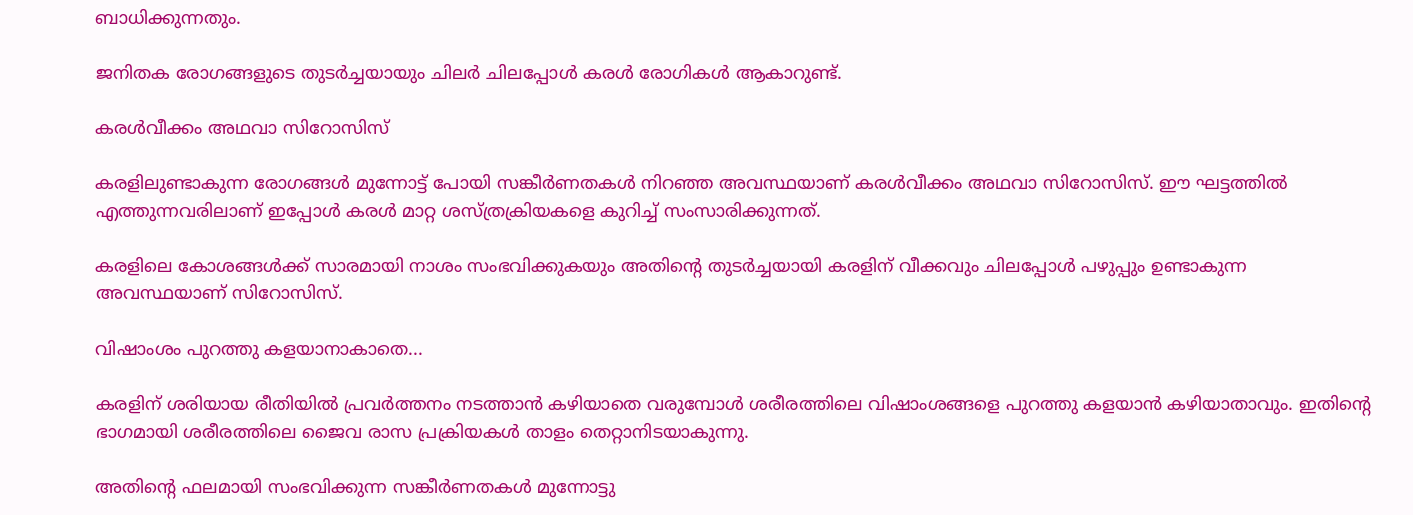ബാധിക്കുന്നതും.

ജനിതക രോഗങ്ങളുടെ തുടർച്ചയായും ചിലർ ചിലപ്പോൾ കരൾ രോഗികൾ ആകാറുണ്ട്.

കരൾവീക്കം അഥവാ സിറോസിസ്

കരളിലുണ്ടാകുന്ന രോഗങ്ങൾ മുന്നോട്ട് പോയി സങ്കീർണതകൾ നിറഞ്ഞ അവസ്ഥയാണ് കരൾവീക്കം അഥവാ സിറോസിസ്. ഈ ഘട്ടത്തിൽ എത്തുന്നവരിലാണ് ഇപ്പോൾ കരൾ മാറ്റ ശസ്ത്രക്രിയകളെ കുറിച്ച് സംസാരിക്കുന്നത്.

കരളിലെ കോശങ്ങൾക്ക് സാരമായി നാശം സംഭവിക്കുകയും അതിന്‍റെ തുടർച്ചയായി കരളിന് വീക്കവും ചിലപ്പോൾ പഴുപ്പും ഉണ്ടാകുന്ന അവസ്ഥയാണ് സിറോസിസ്.

വിഷാംശം പുറത്തു കളയാനാകാതെ...

കരളിന് ശരിയായ രീതിയിൽ പ്രവർത്തനം നടത്താൻ കഴിയാതെ വരുമ്പോൾ ശരീരത്തിലെ വിഷാംശങ്ങളെ പുറത്തു കളയാൻ കഴിയാതാവും. ഇതിന്‍റെ ഭാഗമായി ശരീരത്തിലെ ജൈവ രാസ പ്രക്രിയകൾ താളം തെറ്റാനിടയാകുന്നു.

അതിന്‍റെ ഫലമായി സംഭവിക്കുന്ന സങ്കീർണതകൾ മുന്നോട്ടു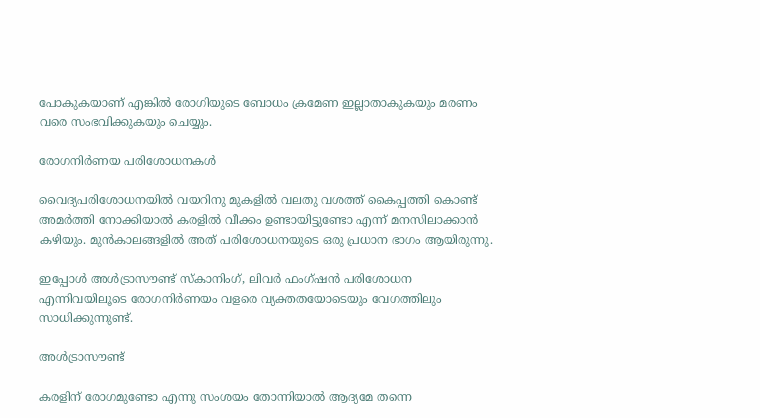പോകുകയാണ് എങ്കിൽ രോഗിയുടെ ബോധം ക്രമേണ ഇല്ലാതാകുകയും മരണം വരെ സംഭവിക്കുകയും ചെയ്യും.

രോഗനിർണയ പരിശോധനകൾ

വൈദ്യപരിശോധനയിൽ വയറിനു മുകളിൽ വലതു വശത്ത് കൈപ്പത്തി കൊണ്ട് അമർത്തി നോക്കിയാൽ കരളിൽ വീക്കം ഉണ്ടായിട്ടുണ്ടോ എന്ന് മനസിലാക്കാൻ കഴിയും. മുൻകാലങ്ങളിൽ അത് പരിശോധനയുടെ ഒരു പ്രധാന ഭാഗം ആയിരുന്നു.

ഇപ്പോൾ അൾട്രാസൗണ്ട്‌ സ്കാനിംഗ്, ലിവർ ഫംഗ്ഷൻ പരിശോധന എന്നിവയിലൂടെ രോഗനിർണയം വളരെ വ്യക്തതയോടെയും വേഗത്തിലും സാധിക്കുന്നുണ്ട്.

അൾട്രാസൗണ്ട്

കരളിന് രോഗമുണ്ടോ എന്നു സംശയം തോന്നിയാൽ ആദ്യമേ തന്നെ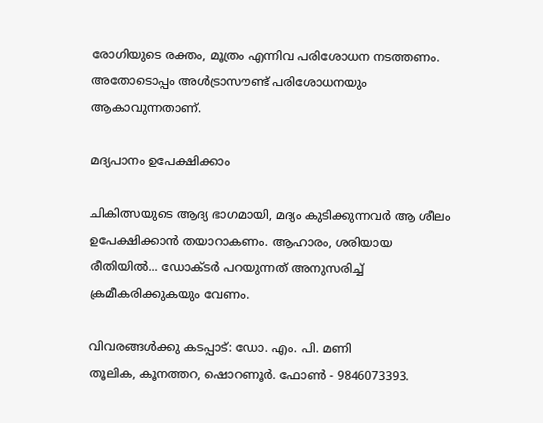രോഗിയുടെ രക്തം, മൂത്രം എന്നിവ പരിശോധന നടത്തണം. അതോടൊപ്പം അൾട്രാസൗണ്ട് പരിശോധനയും ആകാവുന്നതാണ്.

മദ്യപാനം ഉപേക്ഷിക്കാം

ചികിത്സയുടെ ആദ്യ ഭാഗമായി, മദ്യം കുടിക്കുന്നവർ ആ ശീലം ഉപേക്ഷിക്കാൻ തയാറാകണം. ആഹാരം, ശരിയായ രീതിയിൽ... ഡോക്ടർ പറയുന്നത് അനുസരിച്ച് ക്രമീകരിക്കുകയും വേണം.

വിവരങ്ങൾക്കു കടപ്പാട്: ഡോ. എം. പി. മണി
തൂലിക, കൂനത്തറ, ഷൊറണൂർ. ഫോൺ - 9846073393.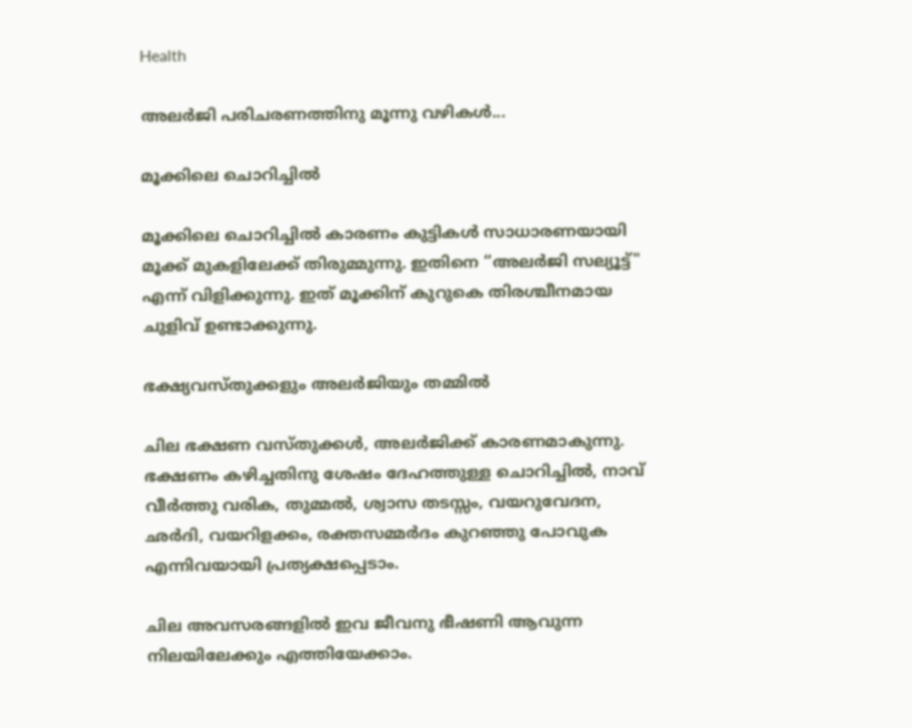Health

അലർജി പരിചരണത്തിനു മൂന്നു വഴികൾ...

മൂക്കിലെ ചൊറിച്ചിൽ

മൂക്കിലെ ചൊറിച്ചില്‍ കാരണം കുട്ടികള്‍ സാധാരണയായി മൂക്ക്‌ മുകളിലേക്ക്‌ തിരുമ്മുന്നു. ഇതിനെ “അലര്‍ജി സല്യൂട്ട്‌" എന്ന്‌ വിളിക്കുന്നു. ഇത്‌ മൂക്കിന്‌ കുറുകെ തിരശ്ചീനമായ ചുളിവ്‌ ഉണ്ടാക്കുന്നു.

ഭക്ഷ്യവസ്തുക്കളും അലർജിയും തമ്മിൽ

ചില ഭക്ഷണ വസ്തുക്കള്‍, അലര്‍ജിക്ക്‌ കാരണമാകുന്നു. ഭക്ഷണം കഴിച്ചതിനു ശേഷം ദേഹത്തുള്ള ചൊറിച്ചില്‍, നാവ്‌ വീര്‍ത്തു വരിക, തുമ്മല്‍, ശ്വാസ തടസ്സം, വയറുവേദന, ഛര്‍ദി, വയറിളക്കം, രക്തസമ്മര്‍ദം കുറഞ്ഞു പോവുക എന്നിവയായി പ്രത്യക്ഷപ്പെടാം.

ചില അവസരങ്ങളില്‍ ഇവ ജീവനു‌ ഭീഷണി ആവുന്ന നിലയിലേക്കും എത്തിയേക്കാം.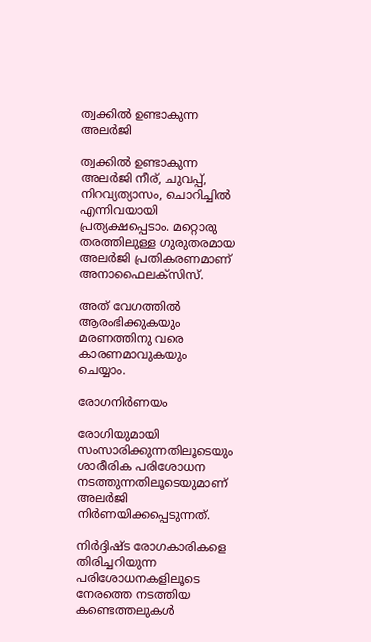ത്വക്കില്‍ ഉണ്ടാകുന്ന അലര്‍ജി

ത്വക്കില്‍ ഉണ്ടാകുന്ന അലര്‍ജി നീര്, ചുവപ്പ്‌, നിറവ്യത്യാസം, ചൊറിച്ചില്‍ എന്നിവയായി പ്രത്യക്ഷപ്പെടാം. മറ്റൊരു തരത്തിലുള്ള ഗുരുതരമായ അലര്‍ജി പ്രതികരണമാണ് അനാഫൈലക്സിസ്.

അത്‌ വേഗത്തില്‍ ആരംഭിക്കുകയും മരണത്തിനു വരെ കാരണമാവുകയും ചെയ്യാം.

രോഗനിർണയം

രോഗിയുമായി സംസാരിക്കുന്നതിലൂടെയും ശാരീരിക പരിശോധന നടത്തുന്നതിലൂടെയുമാണ് അലർജി നിര്‍ണയിക്കപ്പെടുന്നത്.

നിര്‍ദ്ദിഷ്ട രോഗകാരികളെ തിരിച്ചറിയുന്ന പരിശോധനകളിലൂടെ നേരത്തെ നടത്തിയ കണ്ടെത്തലുകള്‍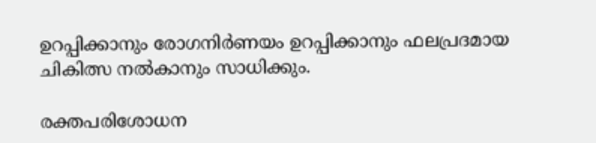ഉറപ്പിക്കാനും രോഗനിര്‍ണയം ഉറപ്പിക്കാനും ഫലപ്രദമായ ചികിത്സ നല്‍കാനും സാധിക്കും.

രക്തപരിശോധന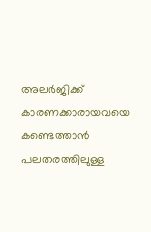അലര്‍ജിക്ക്‌ കാരണക്കാരായവയെ കണ്ടെത്താന്‍ പലതരത്തിലുള്ള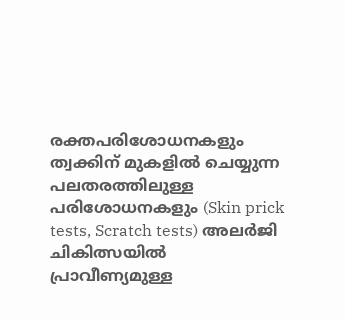രക്തപരിശോധനകളും ത്വക്കിന്‌ മുകളില്‍ ചെയ്യുന്ന പലതരത്തിലുള്ള പരിശോധനകളും (Skin prick tests, Scratch tests) അലര്‍ജി ചികിത്സയിൽ പ്രാവീണ്യമുള്ള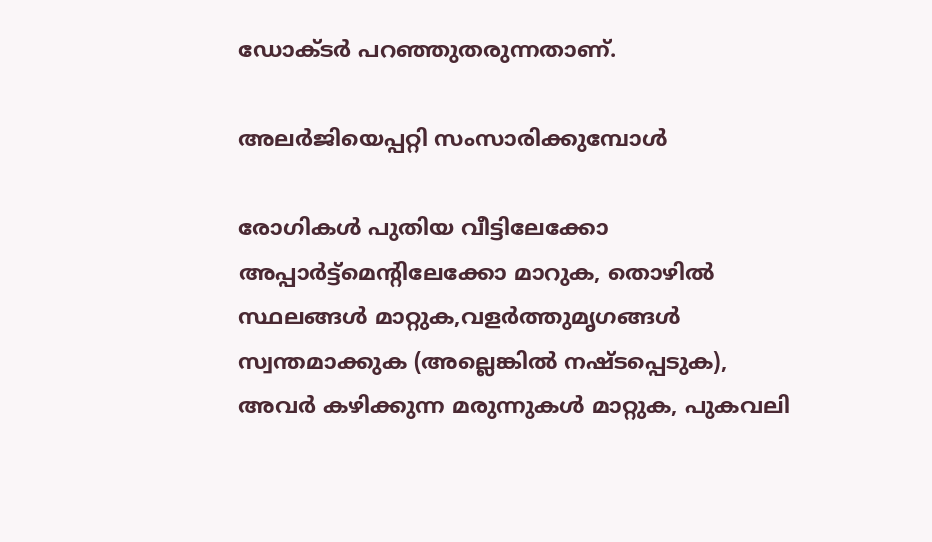ഡോക്ടര്‍ പറഞ്ഞുതരുന്നതാണ്.

അലര്‍ജിയെപ്പറ്റി സംസാരിക്കുമ്പോൾ

രോഗികള്‍ പുതിയ വീട്ടിലേക്കോ അപ്പാര്‍ട്ട്മെന്‍റിലേക്കോ മാറുക, തൊഴില്‍ സ്ഥലങ്ങള്‍ മാറ്റുക,വളര്‍ത്തുമൃഗങ്ങള്‍ സ്വന്തമാക്കുക (അല്ലെങ്കില്‍ നഷ്ടപ്പെടുക), അവര്‍ കഴിക്കുന്ന മരുന്നുകള്‍ മാറ്റുക, പുകവലി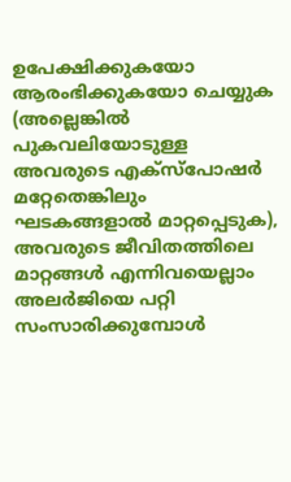ഉപേക്ഷിക്കുകയോ ആരംഭിക്കുകയോ ചെയ്യുക (അല്ലെങ്കില്‍ പുകവലിയോടുള്ള അവരുടെ എക്സ്പോഷര്‍ മറ്റേതെങ്കിലും ഘടകങ്ങളാല്‍ മാറ്റപ്പെടുക), അവരുടെ ജീവിതത്തിലെ മാറ്റങ്ങള്‍ എന്നിവയെല്ലാം അലര്‍ജിയെ പറ്റി സംസാരിക്കുമ്പോള്‍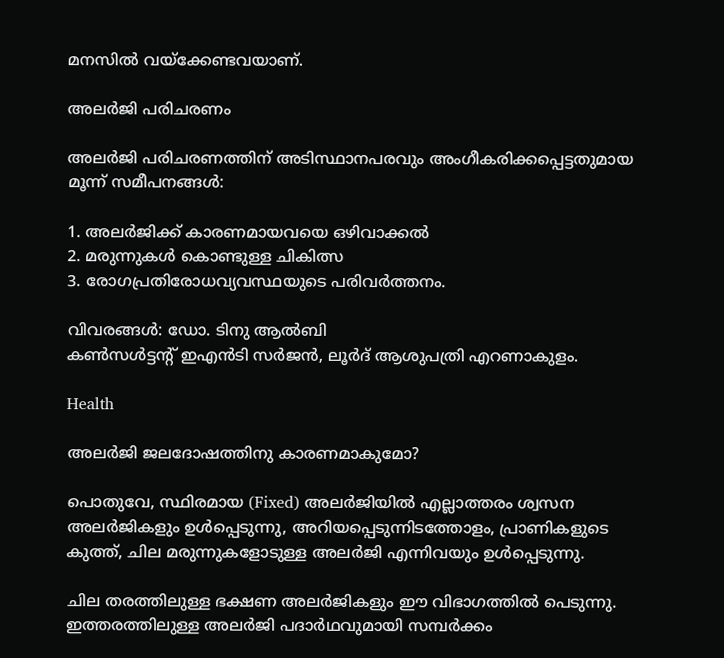മനസില്‍ വയ്ക്കേണ്ടവയാണ്.

അലര്‍ജി പരിചരണം

അലര്‍ജി പരിചരണത്തിന് അടിസ്ഥാനപരവും അംഗീകരിക്കപ്പെട്ടതുമായ മൂന്ന്‌ സമീപനങ്ങള്‍:

1. അലര്‍ജിക്ക്‌ കാരണമായവയെ ഒഴിവാക്കല്‍
2. മരുന്നുകള്‍ കൊണ്ടുള്ള ചികിത്സ
3. രോഗപ്രതിരോധവ്യവസ്ഥയുടെ പരിവര്‍ത്തനം.

വിവരങ്ങൾ: ഡോ. ടിനു ആൽബി
കൺസൾട്ടന്‍റ് ഇഎൻടി സർജൻ, ലൂർദ് ആശുപത്രി എറണാകുളം.

Health

അലർജി ജലദോഷത്തിനു കാരണമാകുമോ?

പൊതുവേ, സ്ഥിരമായ (Fixed) അലര്‍ജിയില്‍ എല്ലാത്തരം ശ്വസന അലര്‍ജികളും ഉള്‍പ്പെടുന്നു, അറിയപ്പെടുന്നിടത്തോളം, പ്രാണികളുടെ കുത്ത്‌, ചില മരുന്നുകളോടുള്ള അലര്‍ജി എന്നിവയും ഉള്‍പ്പെടുന്നു.

ചില തരത്തിലുള്ള ഭക്ഷണ അല‌ര്‍ജികളും ഈ വിഭാഗത്തില്‍ പെടുന്നു. ഇത്തരത്തിലുള്ള അലര്‍ജി പദാര്‍ഥവുമായി സമ്പര്‍ക്കം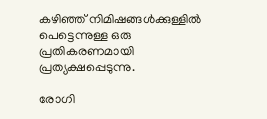കഴിഞ്ഞ്‌ നിമിഷങ്ങള്‍ക്കുള്ളില്‍ പെട്ടെന്നുള്ള ഒരു പ്രതികരണമായി പ്രത്യക്ഷപ്പെടുന്നു.

രോഗി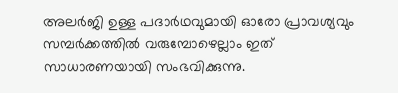അലര്‍ജി ഉള്ള പദാര്‍ഥവുമായി ഓരോ പ്രാവശ്യവും സമ്പര്‍ക്കത്തില്‍ വരുമ്പോഴെല്ലാം ഇത്‌ സാധാരണയായി സംഭവിക്കുന്നു.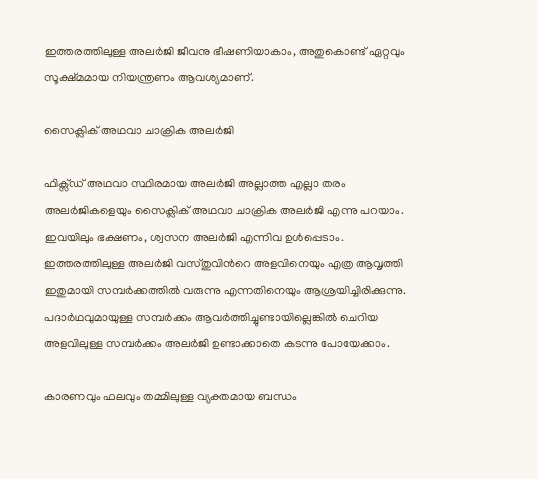ഇത്തരത്തിലുള്ള അലര്‍ജി ജീവനു ഭീഷണിയാകാം, അതുകൊണ്ട് ഏറ്റവും സൂക്ഷ്മമായ നിയന്ത്രണം ആവശ്യമാണ്.

സൈക്ലിക് അഥവാ ചാക്രിക അലര്‍ജി

ഫിക്സ്ഡ്‌ അഥവാ സ്ഥിരമായ അലര്‍ജി അല്ലാത്ത എല്ലാ തരം അലര്‍ജികളെയും സൈക്ലിക് അഥവാ ചാക്രിക അലര്‍ജി എന്നു പറയാം. ഇവയിലും ഭക്ഷണം, ശ്വസന അലര്‍ജി എന്നിവ ഉൾപ്പെടാം. ഇത്തരത്തിലുള്ള അലര്‍ജി വസ്തുവിന്‍റെ അളവിനെയും എത്ര ആവൃത്തി ഇതുമായി സമ്പര്‍ക്കത്തില്‍ വരുന്നു എന്നതിനെയും ആശ്രയിച്ചിരിക്കുന്നു. പദാര്‍ഥവുമായുള്ള സമ്പര്‍ക്കം ആവര്‍ത്തിച്ചുണ്ടായില്ലെങ്കില്‍ ചെറിയ അളവിലുള്ള സമ്പര്‍ക്കം അലര്‍ജി ഉണ്ടാക്കാതെ കടന്നു പോയേക്കാം.

കാരണവും ഫലവും തമ്മിലുള്ള വ്യക്തമായ ബന്ധം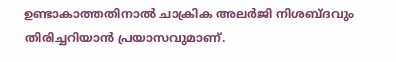ഉണ്ടാകാത്തതിനാല്‍ ചാക്രിക അലര്‍ജി നിശബ്ദവും തിരിച്ചറിയാന്‍ പ്രയാസവുമാണ്.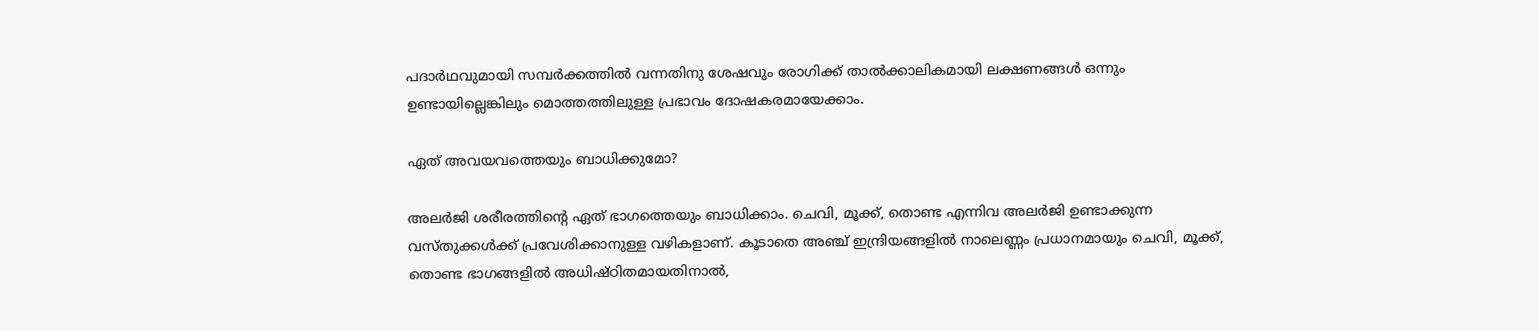പദാര്‍ഥവുമായി സമ്പര്‍ക്കത്തില്‍ വന്നതിനു ശേഷവും രോഗിക്ക്‌ താല്‍ക്കാലികമായി ലക്ഷണങ്ങള്‍ ഒന്നും ഉണ്ടായില്ലെങ്കിലും മൊത്തത്തിലുള്ള പ്രഭാവം ദോഷകരമായേക്കാം.

ഏത് അവയവത്തെയും ബാധിക്കുമോ?

അലര്‍ജി ശരീരത്തിന്‍റെ ഏത്‌ ഭാഗത്തെയും ബാധിക്കാം. ചെവി, മൂക്ക്‌, തൊണ്ട എന്നിവ അലര്‍ജി ഉണ്ടാക്കുന്ന വസ്തുക്കള്‍ക്ക്‌ പ്രവേശിക്കാനുള്ള വഴികളാണ്. കൂടാതെ അഞ്ച്‌ ഇന്ദ്രിയങ്ങളില്‍ നാലെണ്ണം പ്രധാനമായും ചെവി, മൂക്ക്‌, തൊണ്ട ഭാഗങ്ങളില്‍ അധിഷ്ഠിതമായതിനാല്‍,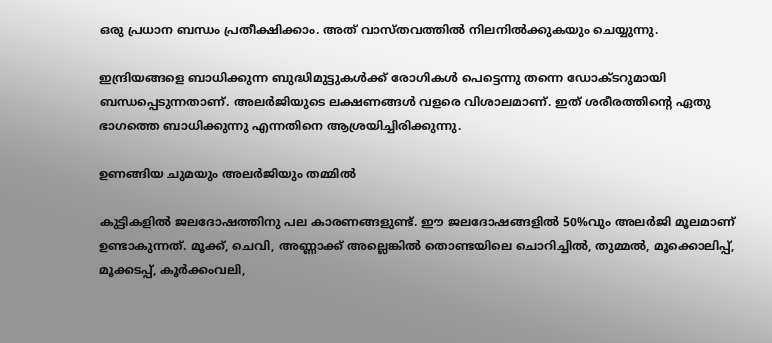ഒരു പ്രധാന ബന്ധം പ്രതീക്ഷിക്കാം. അത്‌ വാസ്തവത്തില്‍ നിലനില്‍ക്കുകയും ചെയ്യുന്നു.

ഇന്ദ്രിയങ്ങളെ ബാധിക്കുന്ന ബുദ്ധിമുട്ടുകൾക്ക്‌ രോഗികള്‍ പെട്ടെന്നു തന്നെ ഡോക്ടറുമായി ബന്ധപ്പെടുന്നതാണ്. അലര്‍ജിയുടെ ലക്ഷണങ്ങള്‍ വളരെ വിശാലമാണ്. ഇത്‌ ശരീരത്തിന്‍റെ ഏതു ഭാഗത്തെ ബാധിക്കുന്നു എന്നതിനെ ആശ്രയിച്ചിരിക്കുന്നു.

ഉണങ്ങിയ ചുമയും അലർജിയും തമ്മിൽ

കുട്ടികളില്‍ ജലദോഷത്തിനു പല കാരണങ്ങളുണ്ട്‌. ഈ ജലദോഷങ്ങളില്‍ 50%വും അലര്‍ജി മൂലമാണ് ഉണ്ടാകുന്നത്‌. മൂക്ക്‌, ചെവി, അണ്ണാക്ക്‌ അല്ലെങ്കില്‍ തൊണ്ടയിലെ ചൊറിച്ചില്‍, തുമ്മല്‍, മൂക്കൊലിപ്പ്‌, മൂക്കടപ്പ്‌, കൂർക്കംവലി,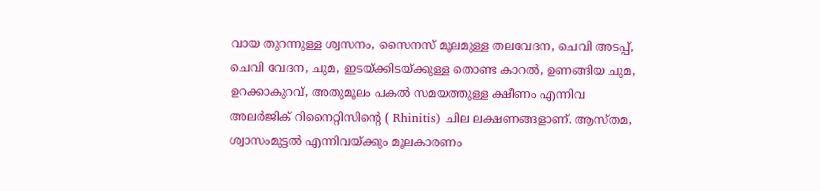വായ തുറന്നുള്ള ശ്വസനം, സൈനസ്‌ മൂലമുള്ള തലവേദന, ചെവി അടപ്പ്‌, ചെവി വേദന, ചുമ, ഇടയ്ക്കിടയ്ക്കുള്ള തൊണ്ട കാറല്‍, ഉണങ്ങിയ ചുമ, ഉറക്കാകുറവ്‌, അതുമൂലം പകല്‍ സമയത്തുള്ള ക്ഷീണം എന്നിവ അലർജിക് റിനൈറ്റിസിന്‍റെ ( Rhinitis) ചില ലക്ഷണങ്ങളാണ്. ആസ്തമ, ശ്വാസംമുട്ടൽ എന്നിവയ്ക്കും മൂലകാരണം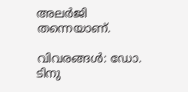അലര്‍ജി തന്നെയാണ്.

വിവരങ്ങൾ: ഡോ. ടിനു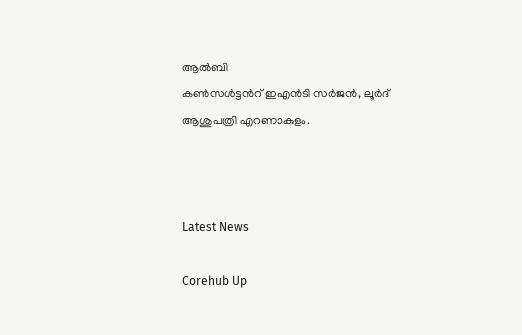ആൽബി
കൺസൾട്ടന്‍റ് ഇഎൻടി സർജൻ, ലൂർദ് ആശുപത്രി എറണാകുളം.



Latest News

Corehub Up